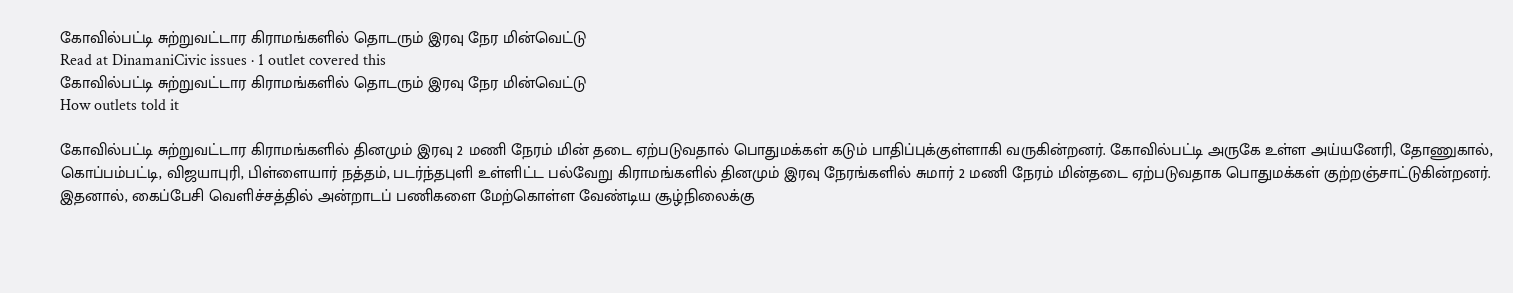கோவில்பட்டி சுற்றுவட்டார கிராமங்களில் தொடரும் இரவு நேர மின்வெட்டு
Read at DinamaniCivic issues · 1 outlet covered this
கோவில்பட்டி சுற்றுவட்டார கிராமங்களில் தொடரும் இரவு நேர மின்வெட்டு
How outlets told it

கோவில்பட்டி சுற்றுவட்டார கிராமங்களில் தினமும் இரவு 2 மணி நேரம் மின் தடை ஏற்படுவதால் பொதுமக்கள் கடும் பாதிப்புக்குள்ளாகி வருகின்றனர். கோவில்பட்டி அருகே உள்ள அய்யனேரி, தோணுகால், கொப்பம்பட்டி, விஜயாபுரி, பிள்ளையார் நத்தம், படர்ந்தபுளி உள்ளிட்ட பல்வேறு கிராமங்களில் தினமும் இரவு நேரங்களில் சுமார் 2 மணி நேரம் மின்தடை ஏற்படுவதாக பொதுமக்கள் குற்றஞ்சாட்டுகின்றனர். இதனால், கைப்பேசி வெளிச்சத்தில் அன்றாடப் பணிகளை மேற்கொள்ள வேண்டிய சூழ்நிலைக்கு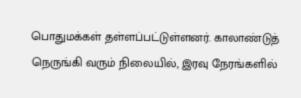பொதுமக்கள் தள்ளப்பட்டுள்ளனர். காலாண்டுத் நெருங்கி வரும் நிலையில், இரவு நேரங்களில்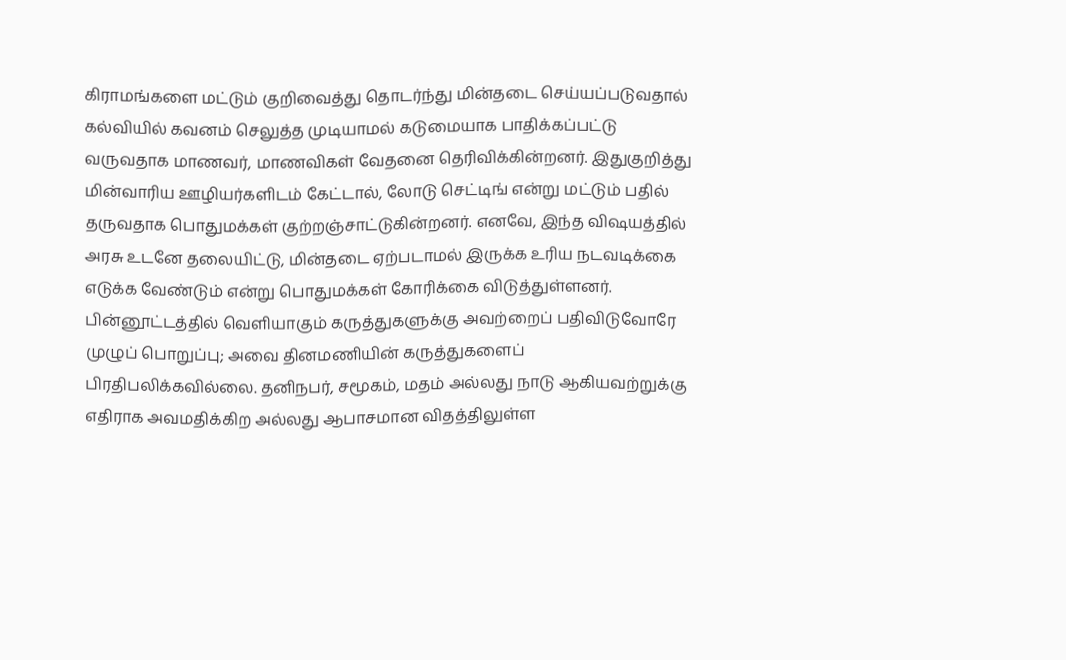கிராமங்களை மட்டும் குறிவைத்து தொடர்ந்து மின்தடை செய்யப்படுவதால் கல்வியில் கவனம் செலுத்த முடியாமல் கடுமையாக பாதிக்கப்பட்டு வருவதாக மாணவர், மாணவிகள் வேதனை தெரிவிக்கின்றனர். இதுகுறித்து மின்வாரிய ஊழியர்களிடம் கேட்டால், லோடு செட்டிங் என்று மட்டும் பதில் தருவதாக பொதுமக்கள் குற்றஞ்சாட்டுகின்றனர். எனவே, இந்த விஷயத்தில் அரசு உடனே தலையிட்டு, மின்தடை ஏற்படாமல் இருக்க உரிய நடவடிக்கை எடுக்க வேண்டும் என்று பொதுமக்கள் கோரிக்கை விடுத்துள்ளனர். பின்னூட்டத்தில் வெளியாகும் கருத்துகளுக்கு அவற்றைப் பதிவிடுவோரே முழுப் பொறுப்பு; அவை தினமணியின் கருத்துகளைப் பிரதிபலிக்கவில்லை. தனிநபர், சமூகம், மதம் அல்லது நாடு ஆகியவற்றுக்கு எதிராக அவமதிக்கிற அல்லது ஆபாசமான விதத்திலுள்ள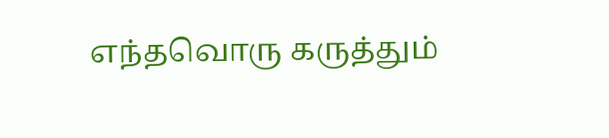எந்தவொரு கருத்தும்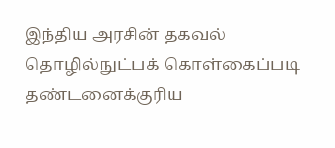இந்திய அரசின் தகவல் தொழில்நுட்பக் கொள்கைப்படி தண்டனைக்குரிய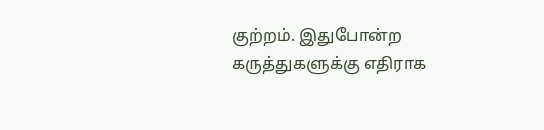குற்றம். இதுபோன்ற கருத்துகளுக்கு எதிராக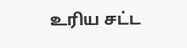உரிய சட்ட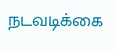நடவடிக்கை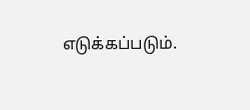எடுக்கப்படும்.